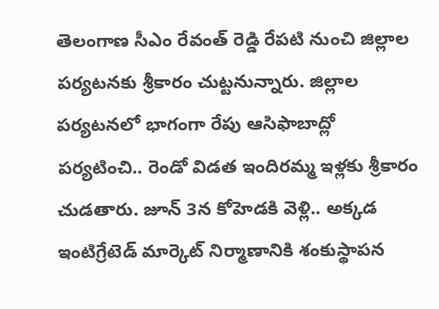తెలంగాణ సీఎం రేవంత్ రెడ్డి రేపటి నుంచి జిల్లాల పర్యటనకు శ్రీకారం చుట్టనున్నారు. జిల్లాల పర్యటనలో భాగంగా రేపు ఆసిఫాబాద్లో పర్యటించి.. రెండో విడత ఇందిరమ్మ ఇళ్లకు శ్రీకారం చుడతారు. జూన్ 3న కోహెడకి వెళ్లి.. అక్కడ ఇంటిగ్రేటెడ్ మార్కెట్ నిర్మాణానికి శంకుస్థాపన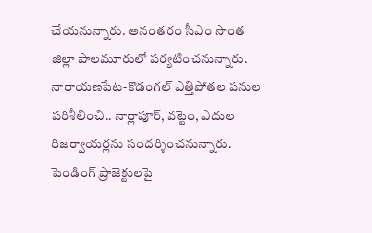చేయనున్నారు. అనంతరం సీఎం సొంత జిల్లా పాలమూరులో పర్యటించనున్నారు. నారాయణపేట-కొడంగల్ ఎత్తిపోతల పనుల పరిశీలించి.. నార్లాపూర్, వట్టెం, ఎదుల రిజర్వాయర్లను సందర్శించనున్నారు. పెండింగ్ ప్రాజెక్టులపై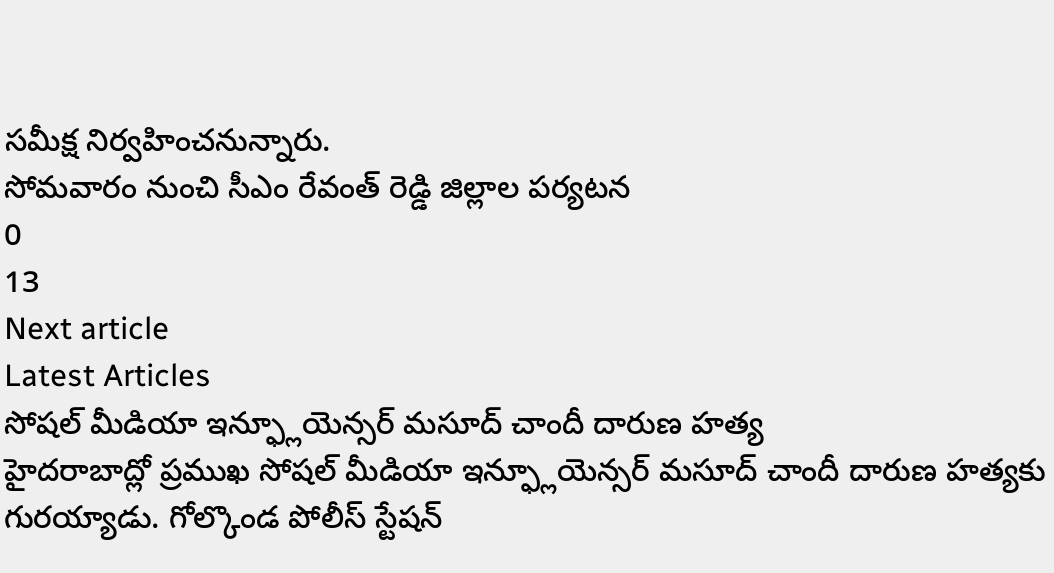సమీక్ష నిర్వహించనున్నారు.
సోమవారం నుంచి సీఎం రేవంత్ రెడ్డి జిల్లాల పర్యటన
0
13
Next article
Latest Articles
సోషల్ మీడియా ఇన్ఫ్లూయెన్సర్ మసూద్ చాందీ దారుణ హత్య
హైదరాబాద్లో ప్రముఖ సోషల్ మీడియా ఇన్ఫ్లూయెన్సర్ మసూద్ చాందీ దారుణ హత్యకు గురయ్యాడు. గోల్కొండ పోలీస్ స్టేషన్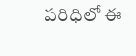పరిధిలో ఈ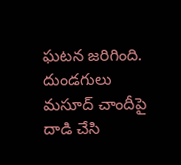ఘటన జరిగింది. దుండగులు మసూద్ చాందీపై దాడి చేసి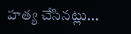హత్య చేసినట్లు...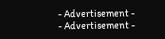- Advertisement -
- Advertisement -